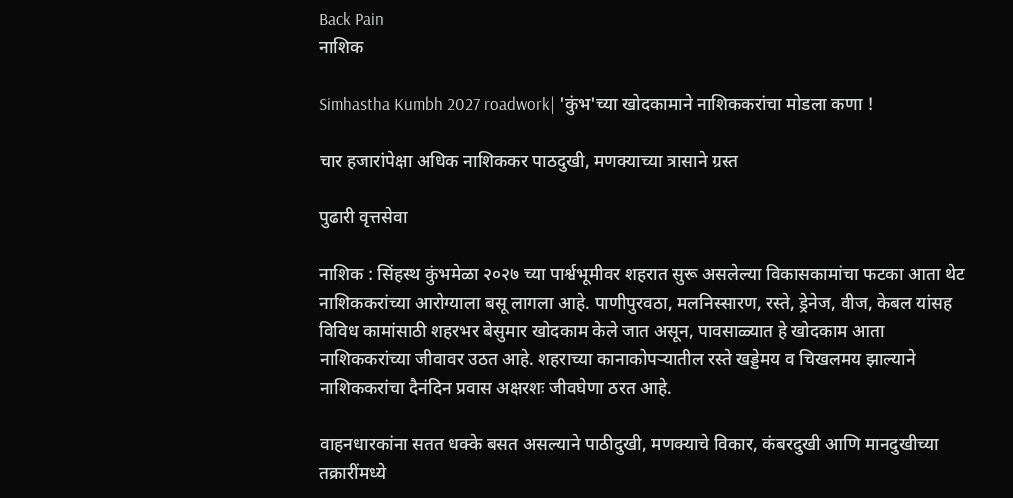Back Pain
नाशिक

Simhastha Kumbh 2027 roadwork| 'कुंभ'च्या खोदकामाने नाशिककरांचा मोडला कणा !

चार हजारांपेक्षा अधिक नाशिककर पाठदुखी, मणक्याच्या त्रासाने ग्रस्त

पुढारी वृत्तसेवा

नाशिक : सिंहस्थ कुंभमेळा २०२७ च्या पार्श्वभूमीवर शहरात सुरू असलेल्या विकासकामांचा फटका आता थेट नाशिककरांच्या आरोग्याला बसू लागला आहे. पाणीपुरवठा, मलनिस्सारण, रस्ते, ड्रेनेज, वीज, केबल यांसह विविध कामांसाठी शहरभर बेसुमार खोदकाम केले जात असून, पावसाळ्यात हे खोदकाम आता नाशिककरांच्या जीवावर उठत आहे. शहराच्या कानाकोपऱ्यातील रस्ते खड्डेमय व चिखलमय झाल्याने नाशिककरांचा दैनंदिन प्रवास अक्षरशः जीवघेणा ठरत आहे.

वाहनधारकांना सतत धक्के बसत असल्याने पाठीदुखी, मणक्याचे विकार, कंबरदुखी आणि मानदुखीच्या तक्रारींमध्ये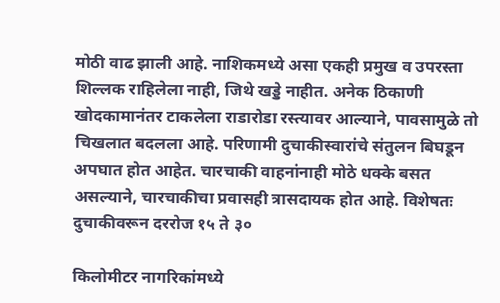मोठी वाढ झाली आहे. नाशिकमध्ये असा एकही प्रमुख व उपरस्ता शिल्लक राहिलेला नाही, जिथे खड्डे नाहीत. अनेक ठिकाणी खोदकामानंतर टाकलेला राडारोडा रस्त्यावर आल्याने, पावसामुळे तो चिखलात बदलला आहे. परिणामी दुचाकीस्वारांचे संतुलन बिघडून अपघात होत आहेत. चारचाकी वाहनांनाही मोठे धक्के बसत असल्याने, चारचाकीचा प्रवासही त्रासदायक होत आहे. विशेषतः दुचाकीवरून दररोज १५ ते ३०

किलोमीटर नागरिकांमध्ये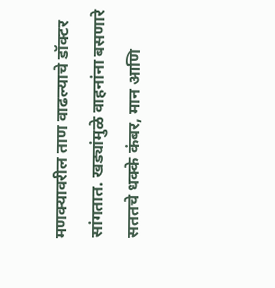मणक्यावरील ताण वाढल्याचे डॉक्टर सांगतात. खड्यांमुळे वाहनांना बसणारे सततचे धक्के कंबर, मान आणि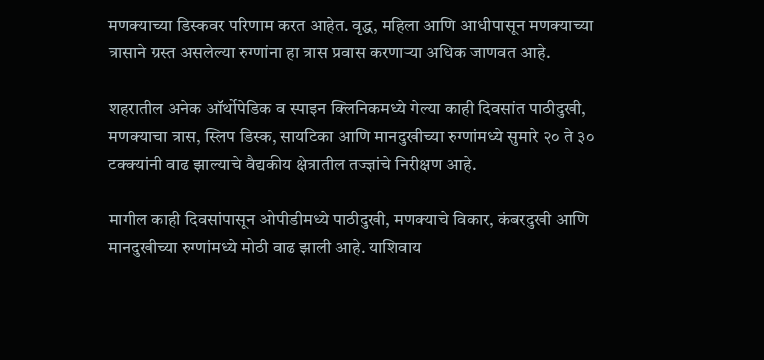मणक्याच्या डिस्कवर परिणाम करत आहेत. वृद्ध, महिला आणि आधीपासून मणक्याच्या त्रासाने ग्रस्त असलेल्या रुग्णांना हा त्रास प्रवास करणाऱ्या अधिक जाणवत आहे.

शहरातील अनेक ऑर्थोपेडिक व स्पाइन क्लिनिकमध्ये गेल्या काही दिवसांत पाठीदुखी, मणक्याचा त्रास, स्लिप डिस्क, सायटिका आणि मानदुखीच्या रुग्णांमध्ये सुमारे २० ते ३० टक्क्यांनी वाढ झाल्याचे वैद्यकीय क्षेत्रातील तज्ज्ञांचे निरीक्षण आहे.

मागील काही दिवसांपासून ओपीडीमध्ये पाठीदुखी, मणक्याचे विकार, कंबरदुखी आणि मानदुखीच्या रुग्णांमध्ये मोठी वाढ झाली आहे. याशिवाय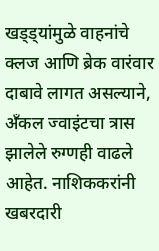खड्ड्यांमुळे वाहनांचे क्लज आणि ब्रेक वारंवार दाबावे लागत असल्याने, अँकल ज्वाइंटचा त्रास झालेले रुग्णही वाढले आहेत. नाशिककरांनी खबरदारी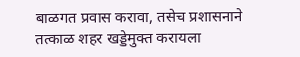बाळगत प्रवास करावा, तसेच प्रशासनाने तत्काळ शहर खड्डेमुक्त करायला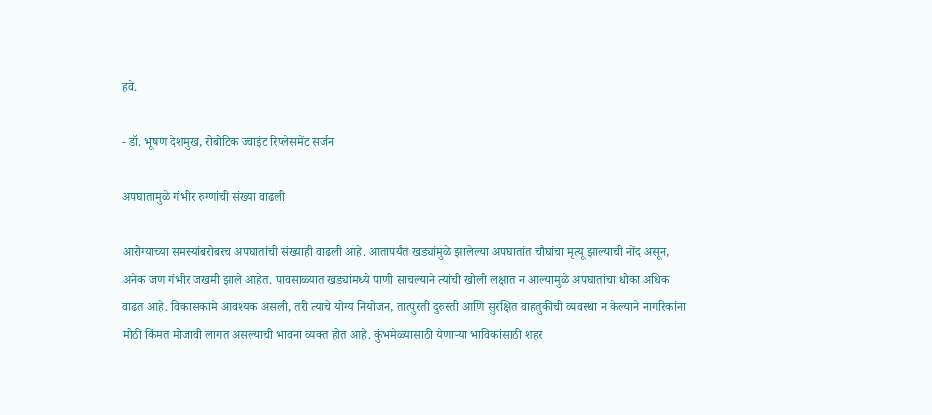हवे.

- डॉ. भूषण देशमुख, रोबोटिक ज्वाइंट रिप्लेसमेंट सर्जन

अपघातामुळे गंभीर रुग्णांची संख्या वाढली

आरोग्याच्या समस्यांबरोबरच अपघातांची संख्याही वाढली आहे. आतापर्यंत खड्यांमुळे झालेल्या अपघातांत चौघांचा मृत्यू झाल्याची नोंद असून, अनेक जण गंभीर जखमी झाले आहेत. पावसाळ्यात खड्यांमध्ये पाणी साचल्याने त्यांची खोली लक्षात न आल्यामुळे अपघातांचा धोका अधिक वाढत आहे. विकासकामे आवश्यक असली, तरी त्याचे योग्य नियोजन, तात्पुरती दुरुस्ती आणि सुरक्षित वाहतुकीची व्यवस्था न केल्याने नागरिकांना मोठी किंमत मोजावी लागत असल्याची भावना व्यक्त होत आहे. कुंभमेळ्यासाठी येणाऱ्या भाविकांसाठी शहर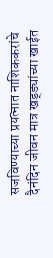सजविण्याच्या प्रयत्नात नाशिककरांचे दैनंदिन जीवन मात्र खड्ड्यांच्या खाईत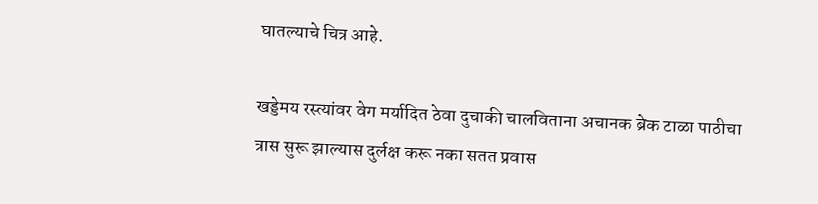घातल्याचे चित्र आहे.

खड्डेमय रस्त्यांवर वेग मर्यादित ठेवा दुचाकी चालविताना अचानक ब्रेक टाळा पाठीचा त्रास सुरू झाल्यास दुर्लक्ष करू नका सतत प्रवास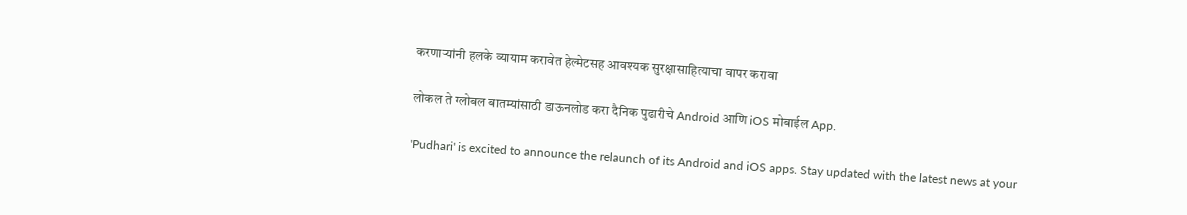करणाऱ्यांनी हलके व्यायाम करावेत हेल्मेटसह आवश्यक सुरक्षासाहित्याचा वापर करावा

लोकल ते ग्लोबल बातम्यांसाठी डाऊनलोड करा दैनिक पुढारीचे Android आणि iOS मोबाईल App.

'Pudhari' is excited to announce the relaunch of its Android and iOS apps. Stay updated with the latest news at your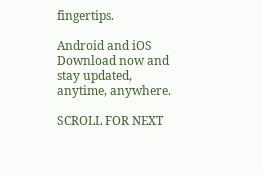fingertips.

Android and iOS Download now and stay updated, anytime, anywhere.

SCROLL FOR NEXT